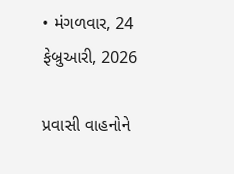• મંગળવાર, 24 ફેબ્રુઆરી, 2026

પ્રવાસી વાહનોને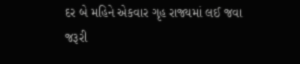દર બે મહિને એકવાર ગૃહ રાજ્યમાં લઈ જવા જરૂરી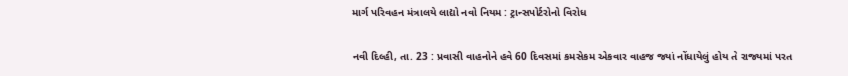માર્ગ પરિવહન મંત્રાલયે લાદ્યો નવો નિયમ : ટ્રાન્સપોર્ટરોનો વિરોધ

નવી દિલ્હી, તા. 23 : પ્રવાસી વાહનોને હવે 60 દિવસમાં કમસેકમ એકવાર વાહજ જ્યાં નોંધાયેલું હોય તે રાજ્યમાં પરત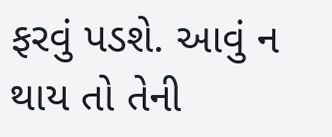ફરવું પડશે. આવું ન થાય તો તેની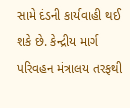સામે દંડની કાર્યવાહી થઈ શકે છે. કેન્દ્રીય માર્ગ પરિવહન મંત્રાલય તરફથી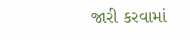જારી કરવામાં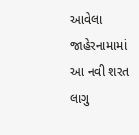આવેલા જાહેરનામામાં આ નવી શરત લાગુ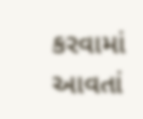કરવામાં આવતાં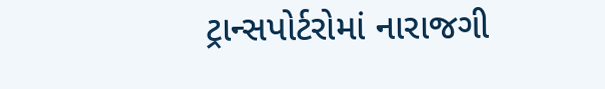ટ્રાન્સપોર્ટરોમાં નારાજગી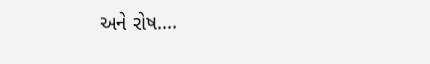અને રોષ....